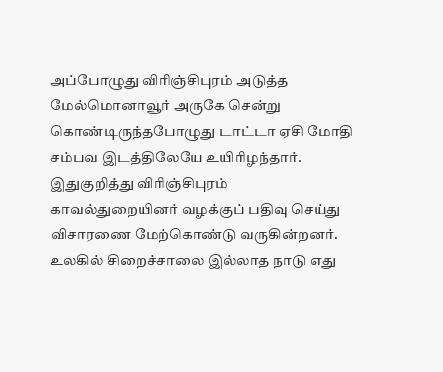அப்போழுது விரிஞ்சிபுரம் அடுத்த மேல்மொனாவூர் அருகே சென்று கொண்டிருந்தபோழுது டாட்டா ஏசி மோதி சம்பவ இடத்திலேயே உயிரிழந்தார். இதுகுறித்து விரிஞ்சிபுரம் காவல்துறையினர் வழக்குப் பதிவு செய்து விசாரணை மேற்கொண்டு வருகின்றனர்.
உலகில் சிறைச்சாலை இல்லாத நாடு எது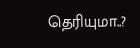தெரியுமா..?